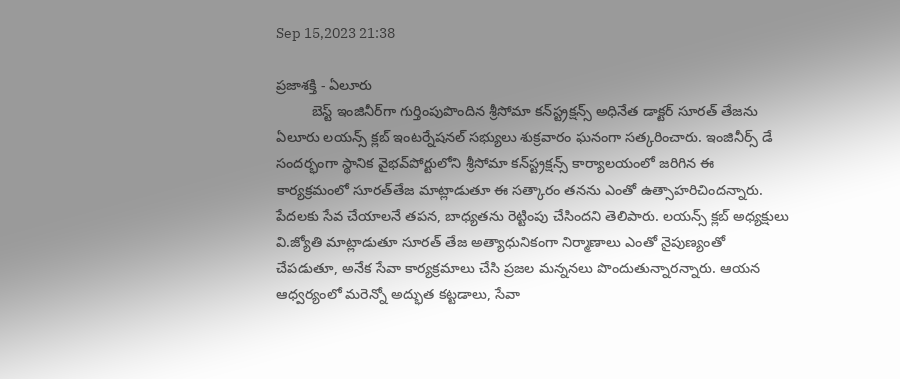Sep 15,2023 21:38

ప్రజాశక్తి - ఏలూరు
         బెస్ట్‌ ఇంజినీర్‌గా గుర్తింపుపొందిన శ్రీసోమా కన్‌స్ట్రక్షన్స్‌ అధినేత డాక్టర్‌ సూరత్‌ తేజను ఏలూరు లయన్స్‌ క్లబ్‌ ఇంటర్నేషనల్‌ సభ్యులు శుక్రవారం ఘనంగా సత్కరించారు. ఇంజినీర్స్‌ డే సందర్భంగా స్థానిక వైభవ్‌పోర్టులోని శ్రీసోమా కన్‌స్ట్రక్షన్స్‌ కార్యాలయంలో జరిగిన ఈ కార్యక్రమంలో సూరత్‌తేజ మాట్లాడుతూ ఈ సత్కారం తనను ఎంతో ఉత్సాహరిచిందన్నారు. పేదలకు సేవ చేయాలనే తపన, బాధ్యతను రెట్టింపు చేసిందని తెలిపారు. లయన్స్‌ క్లబ్‌ అధ్యక్షులు వి.జ్యోతి మాట్లాడుతూ సూరత్‌ తేజ అత్యాధునికంగా నిర్మాణాలు ఎంతో నైపుణ్యంతో చేపడుతూ, అనేక సేవా కార్యక్రమాలు చేసి ప్రజల మన్ననలు పొందుతున్నారన్నారు. ఆయన ఆధ్వర్యంలో మరెన్నో అద్భుత కట్టడాలు, సేవా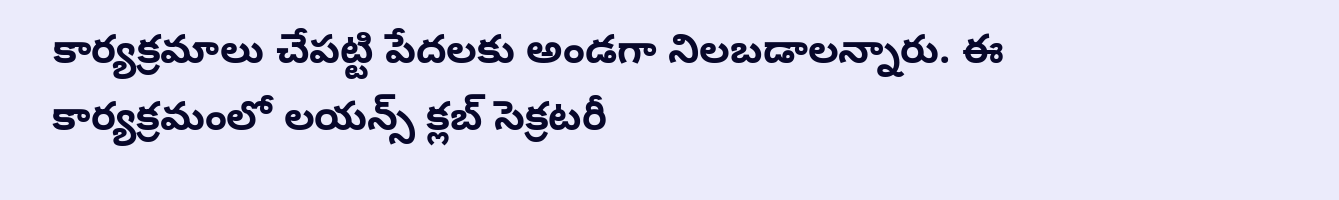కార్యక్రమాలు చేపట్టి పేదలకు అండగా నిలబడాలన్నారు. ఈ కార్యక్రమంలో లయన్స్‌ క్లబ్‌ సెక్రటరీ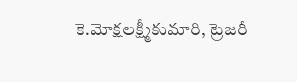కె.మోక్షలక్ష్మీకుమారి, ట్రెజరీ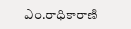ఎం.రాధికారాణి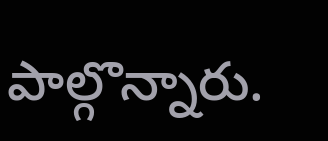పాల్గొన్నారు.